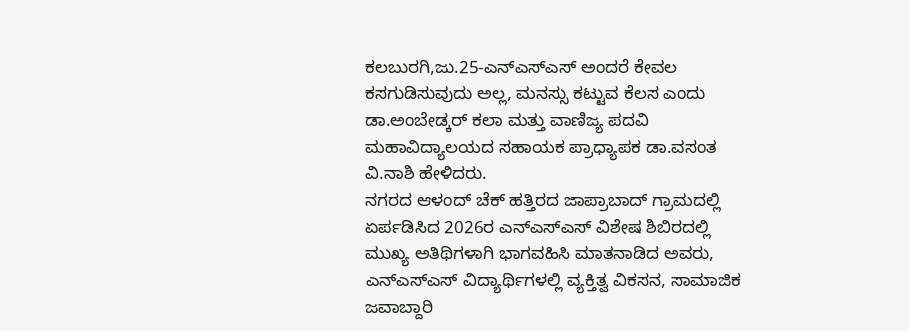ಕಲಬುರಗಿ,ಜು.25-ಎನ್ಎಸ್ಎಸ್ ಅಂದರೆ ಕೇವಲ ಕಸಗುಡಿಸುವುದು ಅಲ್ಲ, ಮನಸ್ಸು ಕಟ್ಟುವ ಕೆಲಸ ಎಂದು ಡಾ.ಅಂಬೇಡ್ಕರ್ ಕಲಾ ಮತ್ತು ವಾಣಿಜ್ಯ ಪದವಿ ಮಹಾವಿದ್ಯಾಲಯದ ಸಹಾಯಕ ಪ್ರಾಧ್ಯಾಪಕ ಡಾ.ವಸಂತ ವಿ.ನಾಶಿ ಹೇಳಿದರು.
ನಗರದ ಆಳಂದ್ ಚೆಕ್ ಹತ್ತಿರದ ಜಾಪ್ರಾಬಾದ್ ಗ್ರಾಮದಲ್ಲಿ ಏರ್ಪಡಿಸಿದ 2026ರ ಎನ್ಎಸ್ಎಸ್ ವಿಶೇಷ ಶಿಬಿರದಲ್ಲಿ ಮುಖ್ಯ ಅತಿಥಿಗಳಾಗಿ ಭಾಗವಹಿಸಿ ಮಾತನಾಡಿದ ಅವರು,
ಎನ್ಎಸ್ಎಸ್ ವಿದ್ಯಾರ್ಥಿಗಳಲ್ಲಿ ವ್ಯಕ್ತಿತ್ವ ವಿಕಸನ, ಸಾಮಾಜಿಕ ಜವಾಬ್ದಾರಿ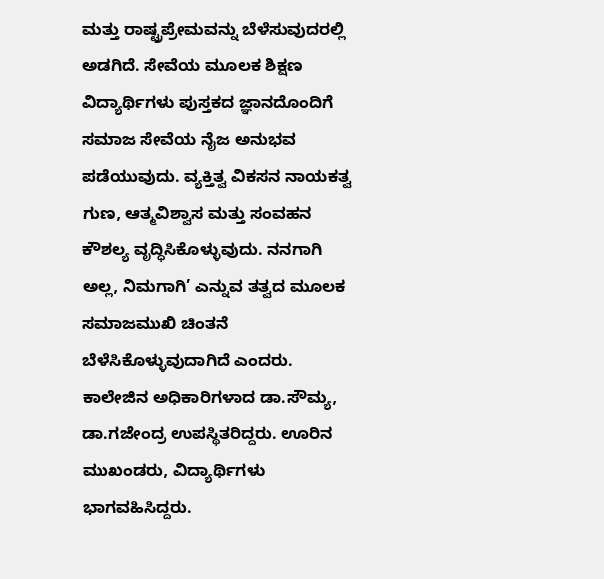ಮತ್ತು ರಾಷ್ಟ್ರಪ್ರೇಮವನ್ನು ಬೆಳೆಸುವುದರಲ್ಲಿ ಅಡಗಿದೆ. ಸೇವೆಯ ಮೂಲಕ ಶಿಕ್ಷಣ ವಿದ್ಯಾರ್ಥಿಗಳು ಪುಸ್ತಕದ ಜ್ಞಾನದೊಂದಿಗೆ ಸಮಾಜ ಸೇವೆಯ ನೈಜ ಅನುಭವ ಪಡೆಯುವುದು. ವ್ಯಕ್ತಿತ್ವ ವಿಕಸನ ನಾಯಕತ್ವ ಗುಣ, ಆತ್ಮವಿಶ್ವಾಸ ಮತ್ತು ಸಂವಹನ ಕೌಶಲ್ಯ ವೃದ್ಧಿಸಿಕೊಳ್ಳುವುದು. ನನಗಾಗಿ ಅಲ್ಲ, ನಿಮಗಾಗಿ’ ಎನ್ನುವ ತತ್ವದ ಮೂಲಕ ಸಮಾಜಮುಖಿ ಚಿಂತನೆ ಬೆಳೆಸಿಕೊಳ್ಳುವುದಾಗಿದೆ ಎಂದರು.
ಕಾಲೇಜಿನ ಅಧಿಕಾರಿಗಳಾದ ಡಾ.ಸೌಮ್ಯ, ಡಾ.ಗಜೇಂದ್ರ ಉಪಸ್ಥಿತರಿದ್ದರು. ಊರಿನ ಮುಖಂಡರು, ವಿದ್ಯಾರ್ಥಿಗಳು ಭಾಗವಹಿಸಿದ್ದರು.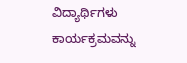ವಿದ್ಯಾರ್ಥಿಗಳು ಕಾರ್ಯಕ್ರಮವನ್ನು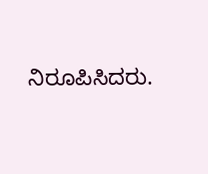ನಿರೂಪಿಸಿದರು.